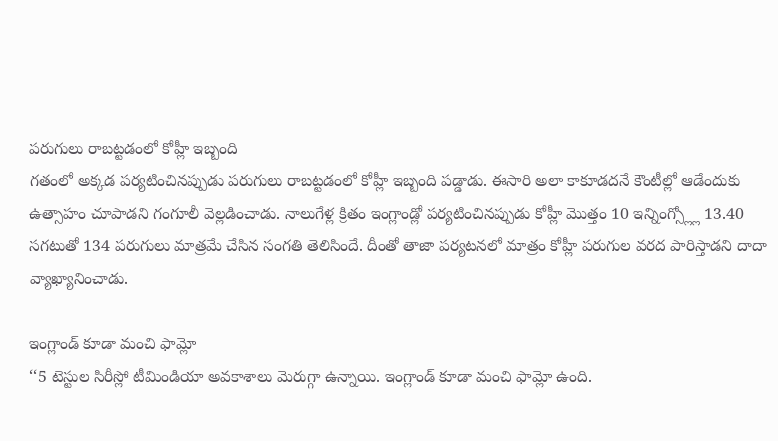పరుగులు రాబట్టడంలో కోహ్లీ ఇబ్బంది
గతంలో అక్కడ పర్యటించినప్పుడు పరుగులు రాబట్టడంలో కోహ్లీ ఇబ్బంది పడ్డాడు. ఈసారి అలా కాకూడదనే కౌంటీల్లో ఆడేందుకు ఉత్సాహం చూపాడని గంగూలీ వెల్లడించాడు. నాలుగేళ్ల క్రితం ఇంగ్లాండ్లో పర్యటించినప్పుడు కోహ్లీ మొత్తం 10 ఇన్నింగ్స్ల్లో 13.40 సగటుతో 134 పరుగులు మాత్రమే చేసిన సంగతి తెలిసిందే. దీంతో తాజా పర్యటనలో మాత్రం కోహ్లీ పరుగుల వరద పారిస్తాడని దాదా వ్యాఖ్యానించాడు.

ఇంగ్లాండ్ కూడా మంచి ఫామ్లో
‘‘5 టెస్టుల సిరీస్లో టీమిండియా అవకాశాలు మెరుగ్గా ఉన్నాయి. ఇంగ్లాండ్ కూడా మంచి ఫామ్లో ఉంది.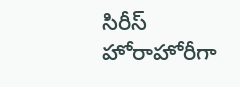సిరీస్ హోరాహోరీగా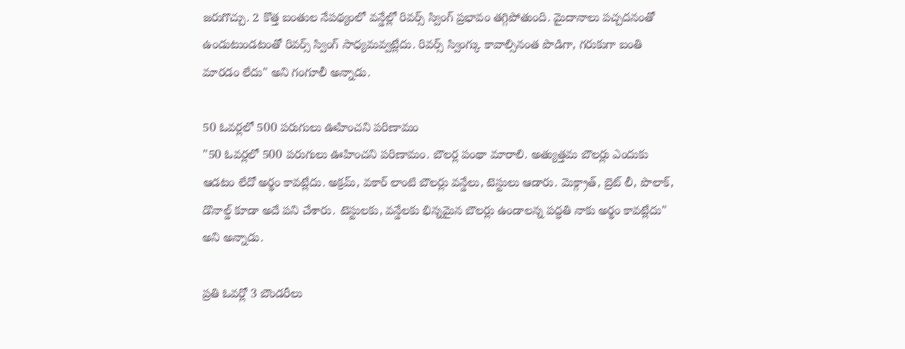జరుగొచ్చు. 2 కొత్త బంతుల నేపథ్యంలో వన్డేల్లో రివర్స్ స్వింగ్ ప్రభావం తగ్గిపోతుంది. మైదానాలు పచ్చదనంతో ఉండుటుండటంతో రివర్స్ స్వింగ్ సాధ్యమవ్వట్లేదు. రివర్స్ స్వింగ్కు కావాల్సినంత పొడిగా, గరుకుగా బంతి మారడం లేదు" అని గంగూలీ అన్నాడు.

50 ఓవర్లలో 500 పరుగులు ఊహించని పరిణామం
"50 ఓవర్లలో 500 పరుగులు ఊహించని పరిణామం. బౌలర్ల పంథా మారాలి. అత్యుత్తమ బౌలర్లు ఎందుకు ఆడటం లేదో అర్థం కావట్లేదు. అక్రమ్, వకార్ లాంటి బౌలర్లు వన్డేలు, టెస్టులు ఆడారు. మెక్గ్రాత్, బ్రెట్ లీ, పొలాక్, డొనాల్డ్ కూడా అదే పని చేశారు. టెస్టులకు, వన్డేలకు భిన్నమైన బౌలర్లు ఉండాలన్న పద్ధతి నాకు అర్థం కావట్లేదు" అని అన్నాడు.

ప్రతి ఓవర్లో 3 బౌండరీలు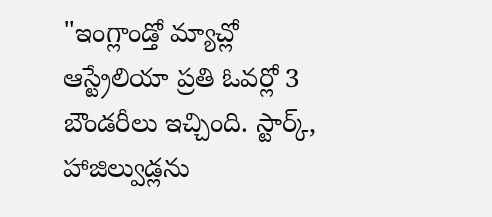"ఇంగ్లాండ్తో మ్యాచ్లో ఆస్ట్రేలియా ప్రతి ఓవర్లో 3 బౌండరీలు ఇచ్చింది. స్టార్క్, హాజిల్వుడ్లను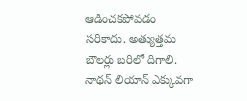ఆడించకపోవడం సరికాదు. అత్యుత్తమ బౌలర్లు బరిలో దిగాలి. నాథన్ లియాన్ ఎక్కువగా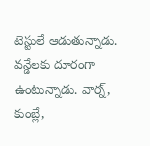టెస్టులే ఆడుతున్నాడు. వన్డేలకు దూరంగా ఉంటున్నాడు. వార్న్, కుంబ్లే,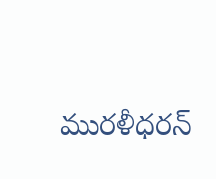మురళీధరన్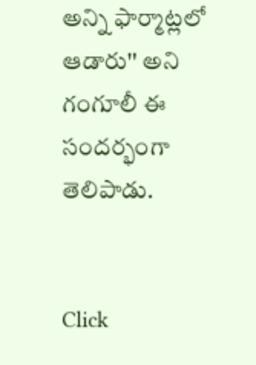అన్ని ఫార్మాట్లలో ఆడారు'' అని గంగూలీ ఈ సందర్భంగా తెలిపాడు.


Click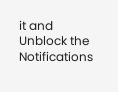it and Unblock the Notifications